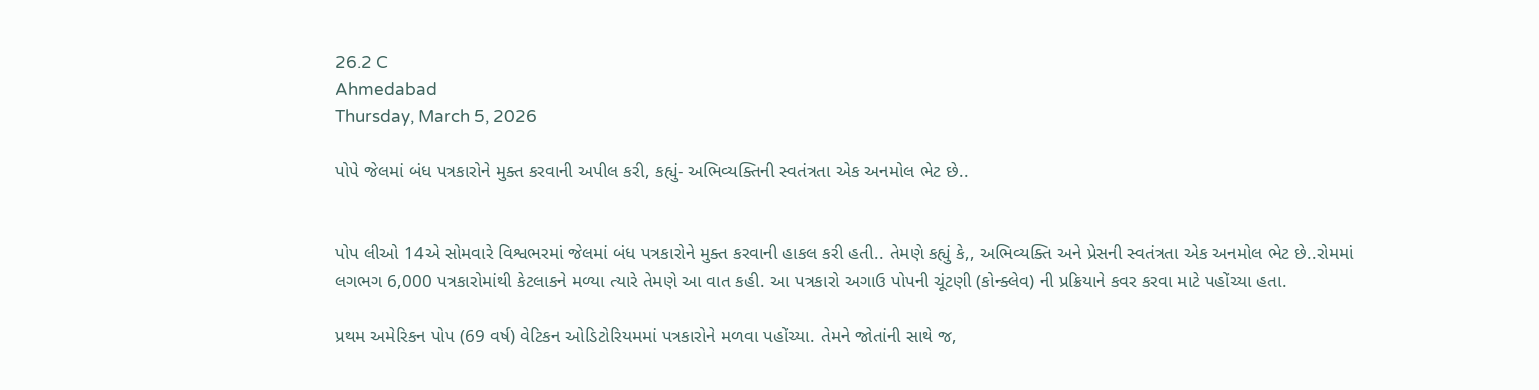26.2 C
Ahmedabad
Thursday, March 5, 2026

પોપે જેલમાં બંધ પત્રકારોને મુક્ત કરવાની અપીલ કરી, કહ્યું- અભિવ્યક્તિની સ્વતંત્રતા એક અનમોલ ભેટ છે..


પોપ લીઓ 14એ સોમવારે વિશ્વભરમાં જેલમાં બંધ પત્રકારોને મુક્ત કરવાની હાકલ કરી હતી.. તેમણે કહ્યું કે,, અભિવ્યક્તિ અને પ્રેસની સ્વતંત્રતા એક અનમોલ ભેટ છે..રોમમાં લગભગ 6,000 પત્રકારોમાંથી કેટલાકને મળ્યા ત્યારે તેમણે આ વાત કહી. આ પત્રકારો અગાઉ પોપની ચૂંટણી (કોન્ક્લેવ) ની પ્રક્રિયાને કવર કરવા માટે પહોંચ્યા હતા.

પ્રથમ અમેરિકન પોપ (69 વર્ષ) વેટિકન ઓડિટોરિયમમાં પત્રકારોને મળવા પહોંચ્યા. તેમને જોતાંની સાથે જ,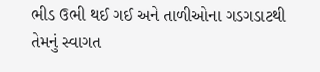ભીડ ઉભી થઈ ગઈ અને તાળીઓના ગડગડાટથી તેમનું સ્વાગત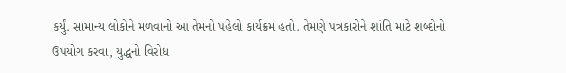કર્યું. સામાન્ય લોકોને મળવાનો આ તેમનો પહેલો કાર્યક્રમ હતો. તેમણે પત્રકારોને શાંતિ માટે શબ્દોનો ઉપયોગ કરવા, યુદ્ધનો વિરોધ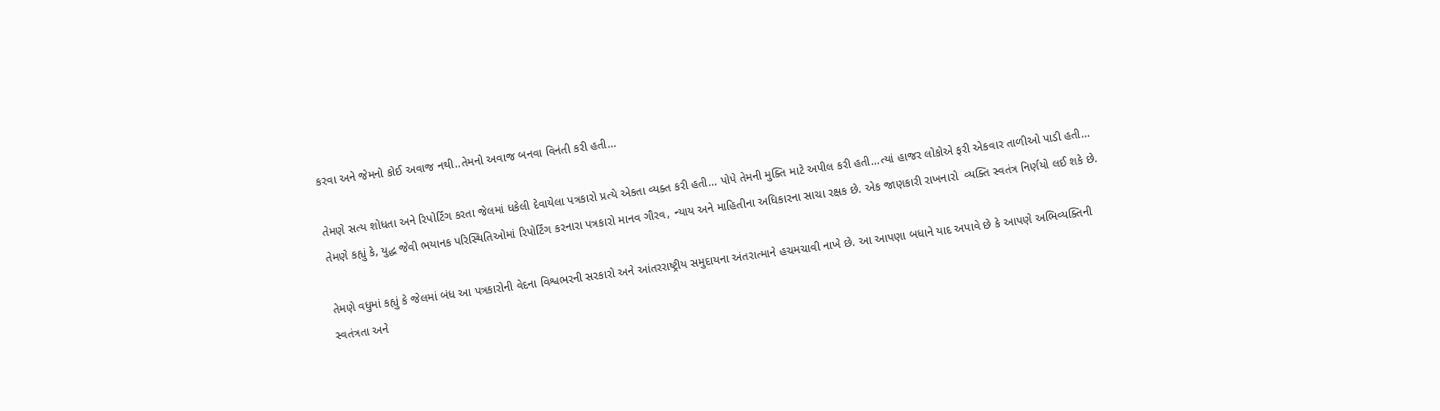કરવા અને જેમનો કોઈ અવાજ નથી..તેમનો અવાજ બનવા વિનંતી કરી હતી…

તેમણે સત્ય શોધતા અને રિપોર્ટિંગ કરતા જેલમાં ધકેલી દેવાયેલા પત્રકારો પ્રત્યે એકતા વ્યક્ત કરી હતી… પોપે તેમની મુક્તિ માટે અપીલ કરી હતી…ત્યાં હાજર લોકોએ ફરી એકવાર તાળીઓ પાડી હતી… તેમણે કહ્યું કે, યુદ્ધ જેવી ભયાનક પરિસ્થિતિઓમાં રિપોર્ટિંગ કરનારા પત્રકારો માનવ ગૌરવ, ન્યાય અને માહિતીના અધિકારના સાચા રક્ષક છે. એક જાણકારી રાખનારો  વ્યક્તિ સ્વતંત્ર નિર્ણયો લઈ શકે છે.

તેમણે વધુમાં કહ્યું કે જેલમાં બંધ આ પત્રકારોની વેદના વિશ્વભરની સરકારો અને આંતરરાષ્ટ્રીય સમુદાયના અંતરાત્માને હચમચાવી નાખે છે. આ આપણા બધાને યાદ અપાવે છે કે આપણે અભિવ્યક્તિની સ્વતંત્રતા અને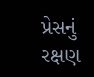પ્રેસનું રક્ષણ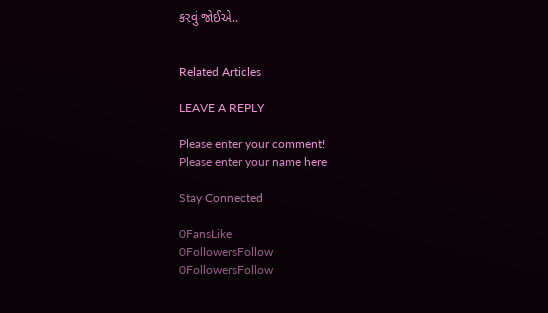કરવું જોઈએ..


Related Articles

LEAVE A REPLY

Please enter your comment!
Please enter your name here

Stay Connected

0FansLike
0FollowersFollow
0FollowersFollow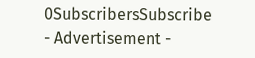0SubscribersSubscribe
- Advertisement -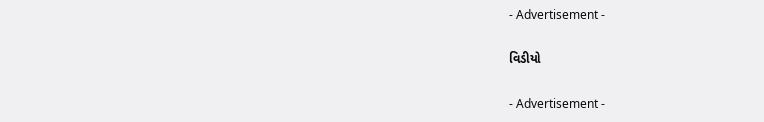- Advertisement -

વિડીયો

- Advertisement -